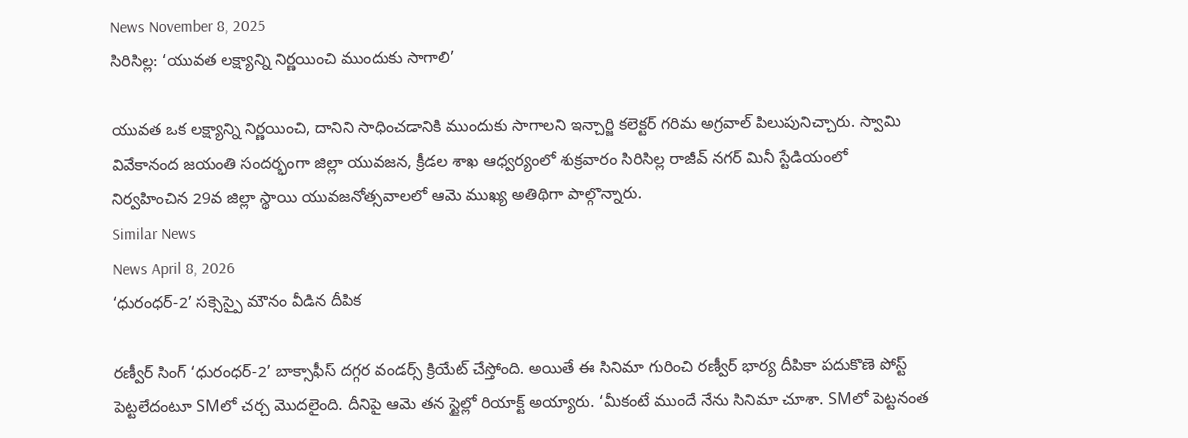News November 8, 2025
సిరిసిల్ల: ‘యువత లక్ష్యాన్ని నిర్ణయించి ముందుకు సాగాలి’

యువత ఒక లక్ష్యాన్ని నిర్ణయించి, దానిని సాధించడానికి ముందుకు సాగాలని ఇన్చార్జి కలెక్టర్ గరిమ అగ్రవాల్ పిలుపునిచ్చారు. స్వామి వివేకానంద జయంతి సందర్భంగా జిల్లా యువజన, క్రీడల శాఖ ఆధ్వర్యంలో శుక్రవారం సిరిసిల్ల రాజీవ్ నగర్ మినీ స్టేడియంలో నిర్వహించిన 29వ జిల్లా స్థాయి యువజనోత్సవాలలో ఆమె ముఖ్య అతిథిగా పాల్గొన్నారు.
Similar News
News April 8, 2026
‘ధురంధర్-2’ సక్సెస్పై మౌనం వీడిన దీపిక

రణ్వీర్ సింగ్ ‘ధురంధర్-2’ బాక్సాఫీస్ దగ్గర వండర్స్ క్రియేట్ చేస్తోంది. అయితే ఈ సినిమా గురించి రణ్వీర్ భార్య దీపికా పదుకొణె పోస్ట్ పెట్టలేదంటూ SMలో చర్చ మొదలైంది. దీనిపై ఆమె తన స్టైల్లో రియాక్ట్ అయ్యారు. ‘మీకంటే ముందే నేను సినిమా చూశా. SMలో పెట్టనంత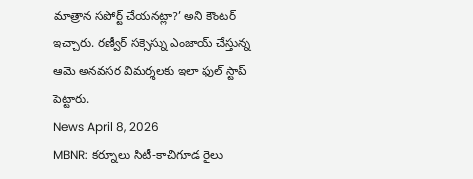మాత్రాన సపోర్ట్ చేయనట్లా?’ అని కౌంటర్ ఇచ్చారు. రణ్వీర్ సక్సెస్ను ఎంజాయ్ చేస్తున్న ఆమె అనవసర విమర్శలకు ఇలా ఫుల్ స్టాప్ పెట్టారు.
News April 8, 2026
MBNR: కర్నూలు సిటీ-కాచిగూడ రైలు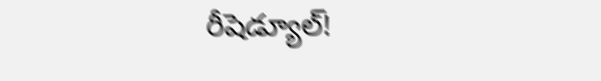రీషెడ్యూల్!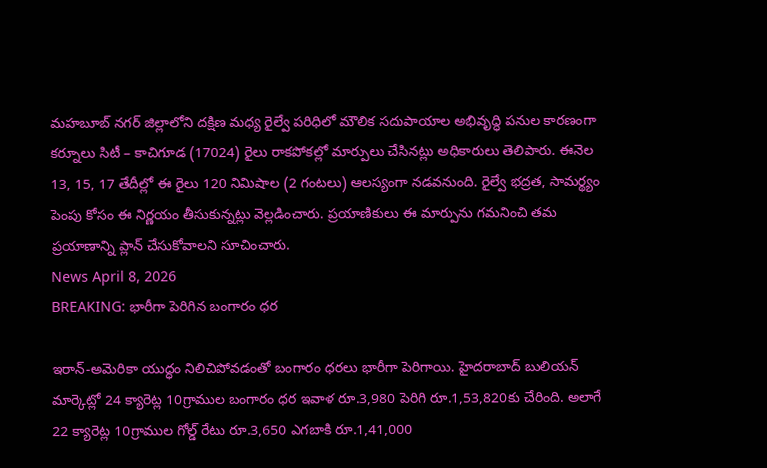మహబూబ్ నగర్ జిల్లాలోని దక్షిణ మధ్య రైల్వే పరిధిలో మౌలిక సదుపాయాల అభివృద్ధి పనుల కారణంగా కర్నూలు సిటీ – కాచిగూడ (17024) రైలు రాకపోకల్లో మార్పులు చేసినట్లు అధికారులు తెలిపారు. ఈనెల 13, 15, 17 తేదీల్లో ఈ రైలు 120 నిమిషాల (2 గంటలు) ఆలస్యంగా నడవనుంది. రైల్వే భద్రత, సామర్థ్యం పెంపు కోసం ఈ నిర్ణయం తీసుకున్నట్లు వెల్లడించారు. ప్రయాణికులు ఈ మార్పును గమనించి తమ ప్రయాణాన్ని ప్లాన్ చేసుకోవాలని సూచించారు.
News April 8, 2026
BREAKING: భారీగా పెరిగిన బంగారం ధర

ఇరాన్-అమెరికా యుద్ధం నిలిచిపోవడంతో బంగారం ధరలు భారీగా పెరిగాయి. హైదరాబాద్ బులియన్ మార్కెట్లో 24 క్యారెట్ల 10గ్రాముల బంగారం ధర ఇవాళ రూ.3,980 పెరిగి రూ.1,53,820కు చేరింది. అలాగే 22 క్యారెట్ల 10గ్రాముల గోల్డ్ రేటు రూ.3,650 ఎగబాకి రూ.1,41,000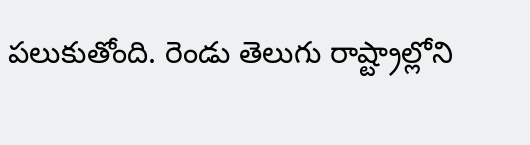పలుకుతోంది. రెండు తెలుగు రాష్ట్రాల్లోని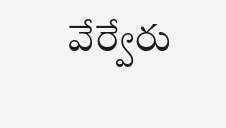వేర్వేరు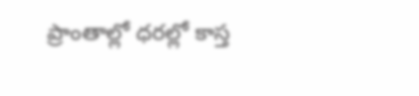ప్రాంతాల్లో ధరల్లో కాస్త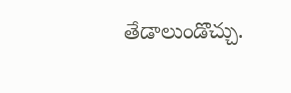తేడాలుండొచ్చు.